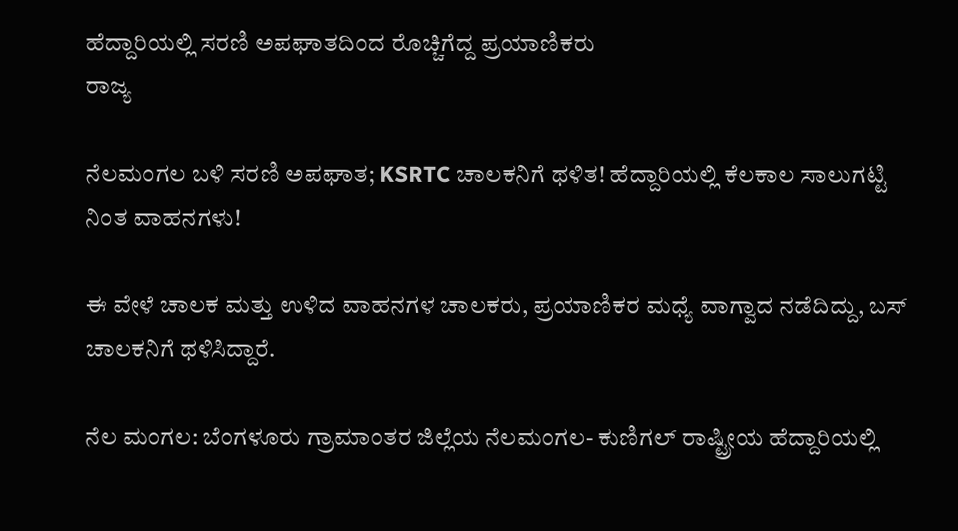ಹೆದ್ದಾರಿಯಲ್ಲಿ ಸರಣಿ ಅಪಘಾತದಿಂದ ರೊಚ್ಚಿಗೆದ್ದ ಪ್ರಯಾಣಿಕರು
ರಾಜ್ಯ

ನೆಲಮಂಗಲ ಬಳಿ ಸರಣಿ ಅಪಘಾತ; KSRTC ಚಾಲಕನಿಗೆ ಥಳಿತ! ಹೆದ್ದಾರಿಯಲ್ಲಿ ಕೆಲಕಾಲ ಸಾಲುಗಟ್ಟಿ ನಿಂತ ವಾಹನಗಳು!

ಈ ವೇಳೆ ಚಾಲಕ ಮತ್ತು ಉಳಿದ ವಾಹನಗಳ ಚಾಲಕರು, ಪ್ರಯಾಣಿಕರ ಮಧ್ಯೆ ವಾಗ್ವಾದ ನಡೆದಿದ್ದು, ಬಸ್ ಚಾಲಕನಿಗೆ ಥಳಿಸಿದ್ದಾರೆ.

ನೆಲ ಮಂಗಲ: ಬೆಂಗಳೂರು ಗ್ರಾಮಾಂತರ ಜಿಲ್ಲೆಯ ನೆಲಮಂಗಲ- ಕುಣಿಗಲ್ ರಾಷ್ಟ್ರೀಯ ಹೆದ್ದಾರಿಯಲ್ಲಿ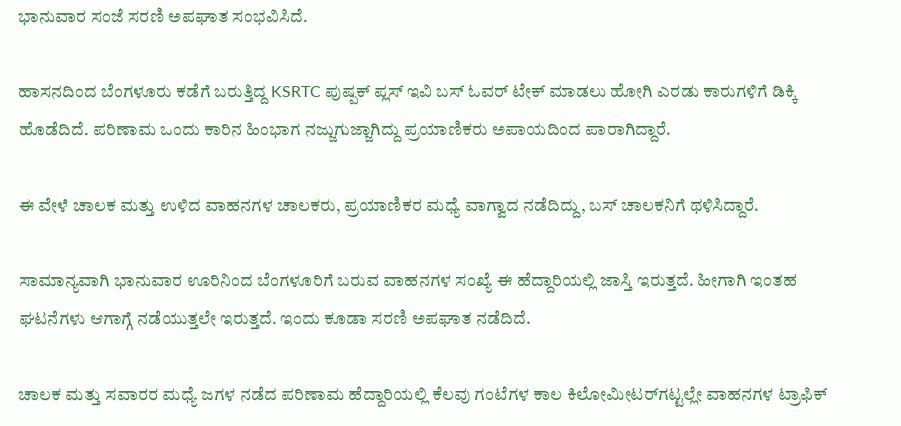ಭಾನುವಾರ ಸಂಜೆ ಸರಣಿ ಅಪಘಾತ ಸಂಭವಿಸಿದೆ.

ಹಾಸನದಿಂದ ಬೆಂಗಳೂರು ಕಡೆಗೆ ಬರುತ್ತಿದ್ದ KSRTC ಪುಷ್ಪಕ್‌ ಪ್ಲಸ್‌ ಇವಿ ಬಸ್‌ ಓವರ್ ಟೇಕ್ ಮಾಡಲು ಹೋಗಿ ಎರಡು ಕಾರುಗಳಿಗೆ ಡಿಕ್ಕಿ ಹೊಡೆದಿದೆ. ಪರಿಣಾಮ ಒಂದು ಕಾರಿನ ಹಿಂಭಾಗ ನಜ್ಜುಗುಜ್ಜಾಗಿದ್ದು ಪ್ರಯಾಣಿಕರು ಅಪಾಯದಿಂದ ಪಾರಾಗಿದ್ದಾರೆ.

ಈ ವೇಳೆ ಚಾಲಕ ಮತ್ತು ಉಳಿದ ವಾಹನಗಳ ಚಾಲಕರು, ಪ್ರಯಾಣಿಕರ ಮಧ್ಯೆ ವಾಗ್ವಾದ ನಡೆದಿದ್ದು, ಬಸ್ ಚಾಲಕನಿಗೆ ಥಳಿಸಿದ್ದಾರೆ.

ಸಾಮಾನ್ಯವಾಗಿ ಭಾನುವಾರ ಊರಿನಿಂದ ಬೆಂಗಳೂರಿಗೆ ಬರುವ ವಾಹನಗಳ ಸಂಖ್ಯೆ ಈ ಹೆದ್ದಾರಿಯಲ್ಲಿ ಜಾಸ್ತಿ ಇರುತ್ತದೆ. ಹೀಗಾಗಿ ಇಂತಹ ಘಟನೆಗಳು ಆಗಾಗ್ಗೆ ನಡೆಯುತ್ತಲೇ ಇರುತ್ತದೆ. ಇಂದು ಕೂಡಾ ಸರಣಿ ಅಪಘಾತ ನಡೆದಿದೆ.

ಚಾಲಕ ಮತ್ತು ಸವಾರರ ಮಧ್ಯೆ ಜಗಳ ನಡೆದ ಪರಿಣಾಮ ಹೆದ್ದಾರಿಯಲ್ಲಿ ಕೆಲವು ಗಂಟೆಗಳ ಕಾಲ ಕಿಲೋಮೀಟರ್‌ಗಟ್ಟಲ್ಲೇ ವಾಹನಗಳ ಟ್ರಾಫಿಕ್‌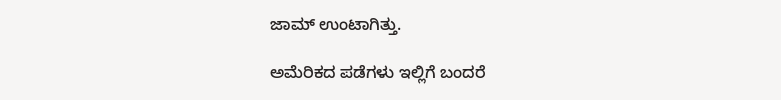ಜಾಮ್‌ ಉಂಟಾಗಿತ್ತು.

ಅಮೆರಿಕದ ಪಡೆಗಳು ಇಲ್ಲಿಗೆ ಬಂದರೆ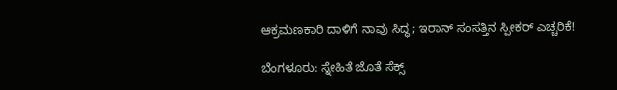ಆಕ್ರಮಣಕಾರಿ ದಾಳಿಗೆ ನಾವು ಸಿದ್ಧ; ಇರಾನ್ ಸಂಸತ್ತಿನ ಸ್ಪೀಕರ್ ಎಚ್ಚರಿಕೆ!

ಬೆಂಗಳೂರು: ಸ್ನೇಹಿತೆ ಜೊತೆ ಸೆಕ್ಸ್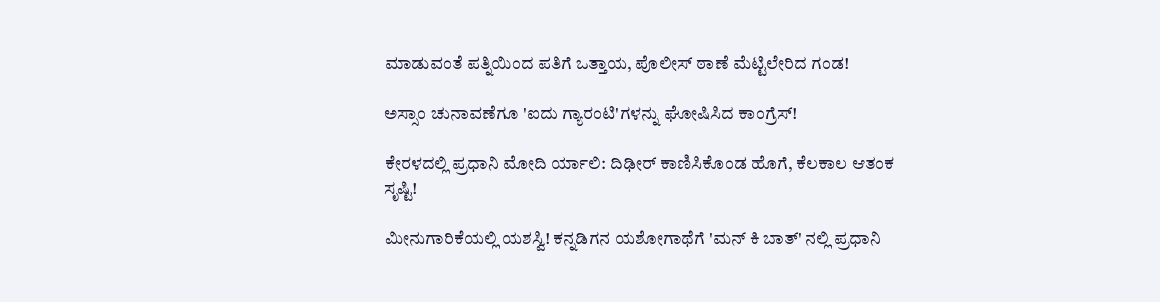ಮಾಡುವಂತೆ ಪತ್ನಿಯಿಂದ ಪತಿಗೆ ಒತ್ತಾಯ, ಪೊಲೀಸ್ ಠಾಣೆ ಮೆಟ್ಟಿಲೇರಿದ ಗಂಡ!

ಅಸ್ಸಾಂ ಚುನಾವಣೆಗೂ 'ಐದು ಗ್ಯಾರಂಟಿ'ಗಳನ್ನು ಘೋಷಿಸಿದ ಕಾಂಗ್ರೆಸ್!

ಕೇರಳದಲ್ಲಿ ಪ್ರಧಾನಿ ಮೋದಿ ರ್ಯಾಲಿ: ದಿಢೀರ್ ಕಾಣಿಸಿಕೊಂಡ ಹೊಗೆ, ಕೆಲಕಾಲ ಆತಂಕ ಸೃಷ್ಟಿ!

ಮೀನುಗಾರಿಕೆಯಲ್ಲಿ ಯಶಸ್ವಿ! ಕನ್ನಡಿಗನ ಯಶೋಗಾಥೆಗೆ 'ಮನ್ ಕಿ ಬಾತ್' ನಲ್ಲಿ ಪ್ರಧಾನಿ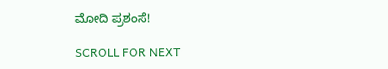ಮೋದಿ ಪ್ರಶಂಸೆ!

SCROLL FOR NEXT